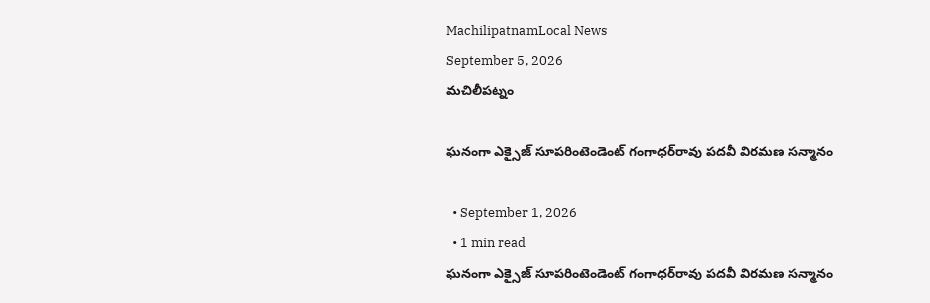MachilipatnamLocal News
September 5, 2026
మచిలీపట్నం

ఘనంగా ఎక్సైజ్‌ సూపరింటెండెంట్‌ గంగాధర్‌రావు పదవీ విరమణ సన్మానం

  • September 1, 2026
  • 1 min read
ఘనంగా ఎక్సైజ్‌ సూపరింటెండెంట్‌ గంగాధర్‌రావు పదవీ విరమణ సన్మానం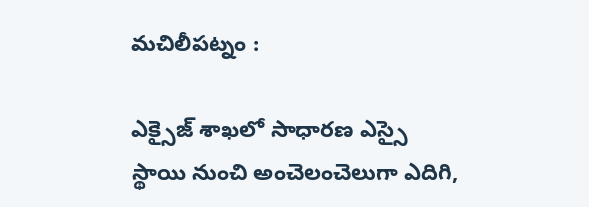మచిలీపట్నం :

ఎక్సైజ్‌ శాఖలో సాధారణ ఎస్సై స్థాయి నుంచి అంచెలంచెలుగా ఎదిగి,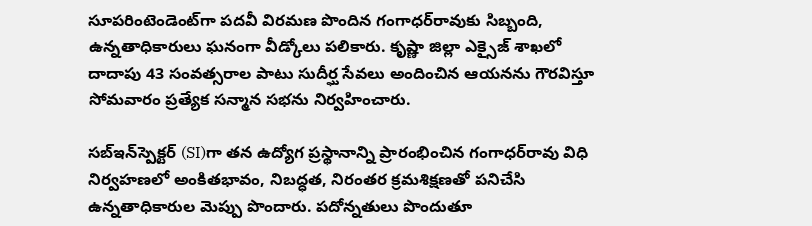సూపరింటెండెంట్‌గా పదవీ విరమణ పొందిన గంగాధర్‌రావుకు సిబ్బంది, ఉన్నతాధికారులు ఘనంగా వీడ్కోలు పలికారు. కృష్ణా జిల్లా ఎక్సైజ్‌ శాఖలో దాదాపు 43 సంవత్సరాల పాటు సుదీర్ఘ సేవలు అందించిన ఆయనను గౌరవిస్తూ సోమవారం ప్రత్యేక సన్మాన సభను నిర్వహించారు.

సబ్‌ఇన్‌స్పెక్టర్‌ (SI)గా తన ఉద్యోగ ప్రస్థానాన్ని ప్రారంభించిన గంగాధర్‌రావు విధి నిర్వహణలో అంకితభావం, నిబద్ధత, నిరంతర క్రమశిక్షణతో పనిచేసి ఉన్నతాధికారుల మెప్పు పొందారు. పదోన్నతులు పొందుతూ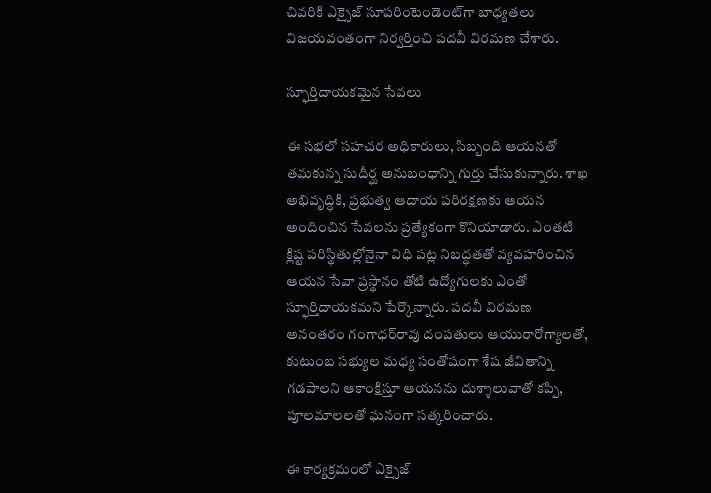చివరికి ఎక్సైజ్‌ సూపరింటెండెంట్‌గా బాధ్యతలు విజయవంతంగా నిర్వర్తించి పదవీ విరమణ చేశారు.

స్ఫూర్తిదాయకమైన సేవలు

ఈ సభలో సహచర అధికారులు, సిబ్బంది ఆయనతో తమకున్న సుదీర్ఘ అనుబంధాన్ని గుర్తు చేసుకున్నారు. శాఖ అభివృద్ధికి, ప్రభుత్వ ఆదాయ పరిరక్షణకు ఆయన అందించిన సేవలను ప్రత్యేకంగా కొనియాడారు. ఎంతటి క్లిష్ట పరిస్థితుల్లోనైనా విధి పట్ల నిబద్ధతతో వ్యవహరించిన ఆయన సేవా ప్రస్థానం తోటి ఉద్యోగులకు ఎంతో స్ఫూర్తిదాయకమని పేర్కొన్నారు. పదవీ విరమణ అనంతరం గంగాధర్‌రావు దంపతులు ఆయురారోగ్యాలతో, కుటుంబ సభ్యుల మధ్య సంతోషంగా శేష జీవితాన్ని గడపాలని ఆకాంక్షిస్తూ ఆయనను దుశ్శాలువాతో కప్పి, పూలమాలలతో ఘనంగా సత్కరించారు.

ఈ కార్యక్రమంలో ఎక్సైజ్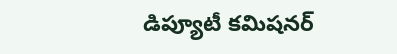డిప్యూటీ కమిషనర్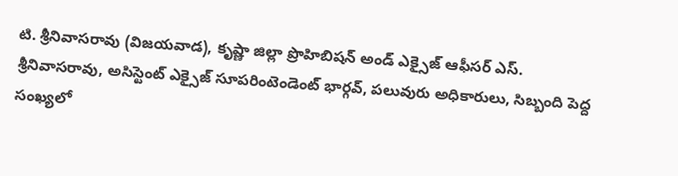టి. శ్రీనివాసరావు (విజయవాడ), కృష్ణా జిల్లా ప్రొహిబిషన్ అండ్ ఎక్సైజ్ ఆఫీసర్ ఎస్. శ్రీనివాసరావు, అసిస్టెంట్ ఎక్సైజ్ సూపరింటెండెంట్‌ భార్గవ్, పలువురు అధికారులు, సిబ్బంది పెద్ద సంఖ్యలో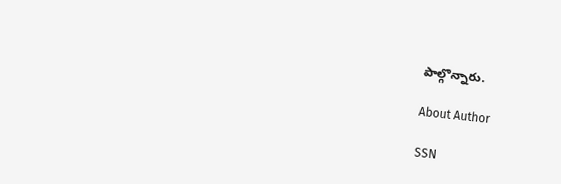పాల్గొన్నారు.

About Author

SSN